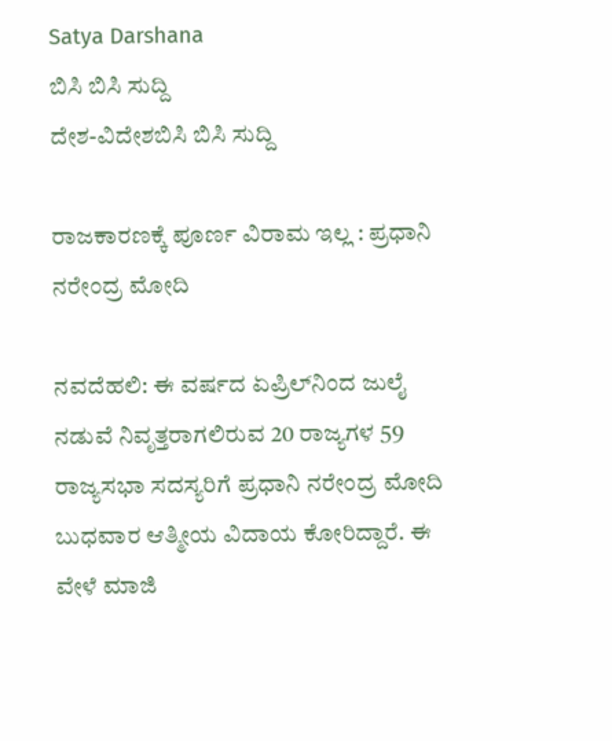Satya Darshana
ಬಿಸಿ ಬಿಸಿ ಸುದ್ದಿ
ದೇಶ-ವಿದೇಶಬಿಸಿ ಬಿಸಿ ಸುದ್ದಿ

ರಾಜಕಾರಣಕ್ಕೆ ಪೂರ್ಣ ವಿರಾಮ ಇಲ್ಲ : ಪ್ರಧಾನಿ ನರೇಂದ್ರ ಮೋದಿ

ನವದೆಹಲಿ: ಈ ವರ್ಷದ ಏಪ್ರಿಲ್‌ನಿಂದ ಜುಲೈ ನಡುವೆ ನಿವೃತ್ತರಾಗಲಿರುವ 20 ರಾಜ್ಯಗಳ 59 ರಾಜ್ಯಸಭಾ ಸದಸ್ಯರಿಗೆ ಪ್ರಧಾನಿ ನರೇಂದ್ರ ಮೋದಿ ಬುಧವಾರ ಆತ್ಮೀಯ ವಿದಾಯ ಕೋರಿದ್ದಾರೆ. ಈ ವೇಳೆ ಮಾಜಿ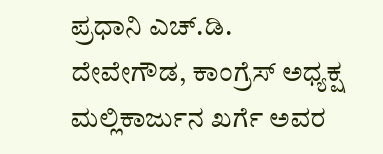ಪ್ರಧಾನಿ ಎಚ್‌.ಡಿ. ದೇವೇಗೌಡ, ಕಾಂಗ್ರೆಸ್‌ ಅಧ್ಯಕ್ಷ ಮಲ್ಲಿಕಾರ್ಜುನ ಖರ್ಗೆ ಅವರ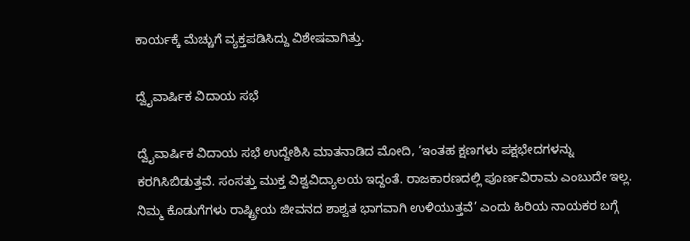ಕಾರ್ಯಕ್ಕೆ ಮೆಚ್ಚುಗೆ ವ್ಯಕ್ತಪಡಿಸಿದ್ದು ವಿಶೇಷವಾಗಿತ್ತು.

ದ್ವೈವಾರ್ಷಿಕ ವಿದಾಯ ಸಭೆ

ದ್ವೈವಾರ್ಷಿಕ ವಿದಾಯ ಸಭೆ ಉದ್ದೇಶಿಸಿ ಮಾತನಾಡಿದ ಮೋದಿ, ‘ಇಂತಹ ಕ್ಷಣಗಳು ಪಕ್ಷಭೇದಗಳನ್ನು ಕರಗಿಸಿಬಿಡುತ್ತವೆ. ಸಂಸತ್ತು ಮುಕ್ತ ವಿಶ್ವವಿದ್ಯಾಲಯ ಇದ್ದಂತೆ. ರಾಜಕಾರಣದಲ್ಲಿ ಪೂರ್ಣವಿರಾಮ ಎಂಬುದೇ ಇಲ್ಲ. ನಿಮ್ಮ ಕೊಡುಗೆಗಳು ರಾಷ್ಟ್ರೀಯ ಜೀವನದ ಶಾಶ್ವತ ಭಾಗವಾಗಿ ಉಳಿಯುತ್ತವೆ’ ಎಂದು ಹಿರಿಯ ನಾಯಕರ ಬಗ್ಗೆ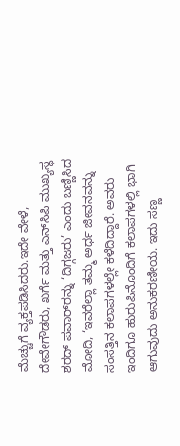ಮೆಚ್ಚುಗೆ ವ್ಯಕ್ತಪಡಿಸಿದರು.ಇದೇ ವೇಳೆ, ದೇವೇಗೌಡರು, ಖರ್ಗೆ ಮತ್ತು ಎನ್‌ಸಿಪಿ ಮುಖ್ಯಸ್ಥ ಶರದ್‌ ಪವಾರ್‌ರನ್ನು ‘ದಿಗ್ಗಜರು’ ಎಂದು ಬಣ್ಣಿಸಿದ ಮೋದಿ, ‘ಇವರೆಲ್ಲಾ ತಮ್ಮ ಅರ್ಧ ಜೀವನವನ್ನು ಸಂಸತ್ತಿನ ಕಲಾಪಗಳಲ್ಲೇ ಕಳೆದಿದ್ದಾರೆ. ಅವರು ಇಂದಿಗೂ ಹುರುಪಿನೊಂದಿಗೆ ಕಲಾಪಗಳಲ್ಲಿ ಭಾಗಿ ಆಗುವುದು ಅನುಕರಣೀಯ. ಇದು ಸಣ್ಣ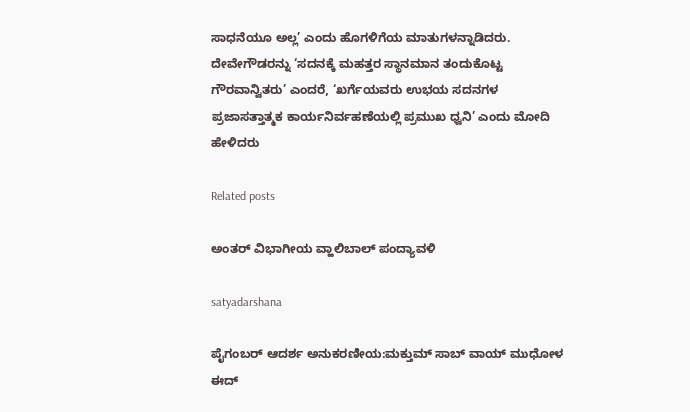ಸಾಧನೆಯೂ ಅಲ್ಲ’ ಎಂದು ಹೊಗಳಿಗೆಯ ಮಾತುಗಳನ್ನಾಡಿದರು. ದೇವೇಗೌಡರನ್ನು ‘ಸದನಕ್ಕೆ ಮಹತ್ತರ ಸ್ಥಾನಮಾನ ತಂದುಕೊಟ್ಟ ಗೌರವಾನ್ವಿತರು’ ಎಂದರೆ, ‘ಖರ್ಗೆಯವರು ಉಭಯ ಸದನಗಳ ಪ್ರಜಾಸತ್ತಾತ್ಮಕ ಕಾರ್ಯನಿರ್ವಹಣೆಯಲ್ಲಿ ಪ್ರಮುಖ ಧ್ವನಿ’ ಎಂದು ಮೋದಿ ಹೇಳಿದರು

Related posts

ಅಂತರ್ ವಿಭಾಗೀಯ ವ್ಹಾಲಿಬಾಲ್ ಪಂದ್ಯಾವಳಿ

satyadarshana

ಪೈಗಂಬರ್ ಆದರ್ಶ ಅನುಕರಣೀಯ:ಮಕ್ತುಮ್ ಸಾಬ್ ವಾಯ್ ಮುಧೋಳ ಈದ್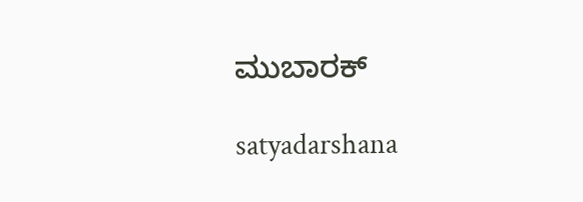ಮುಬಾರಕ್

satyadarshana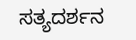ಸತ್ಯದರ್ಶನ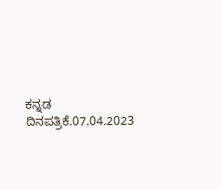ಕನ್ನಡ ದಿನಪತ್ರಿಕೆ.07.04.2023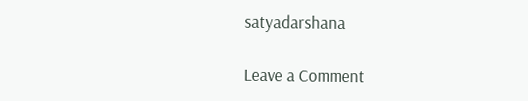satyadarshana

Leave a Comment